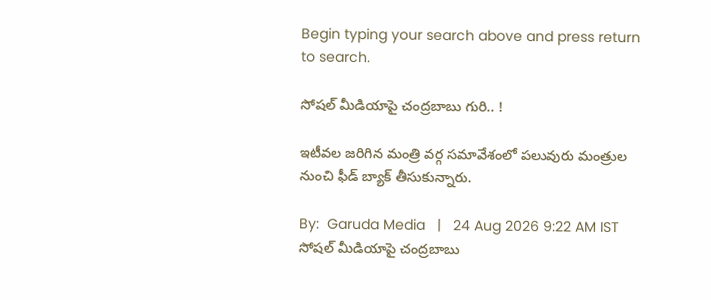Begin typing your search above and press return to search.

సోష‌ల్ మీడియాపై చంద్ర‌బాబు గురి.. !

ఇటీవ‌ల జ‌రిగిన మంత్రి వ‌ర్గ స‌మావేశంలో ప‌లువురు మంత్రుల నుంచి ఫీడ్ బ్యాక్ తీసుకున్నారు.

By:  Garuda Media   |   24 Aug 2026 9:22 AM IST
సోష‌ల్ మీడియాపై చంద్ర‌బాబు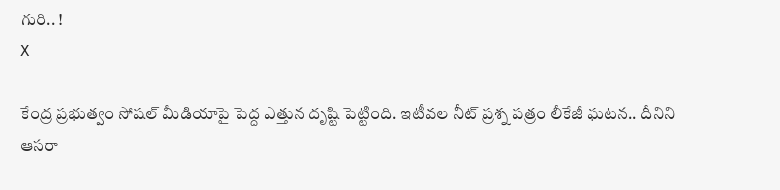గురి.. !
X

కేంద్ర ప్ర‌భుత్వం సోష‌ల్ మీడియాపై పెద్ద ఎత్తున దృష్టి పెట్టింది. ఇటీవ‌ల నీట్ ప్ర‌శ్న ప‌త్రం లీకేజీ ఘ‌ట‌న‌.. దీనిని ఆస‌రా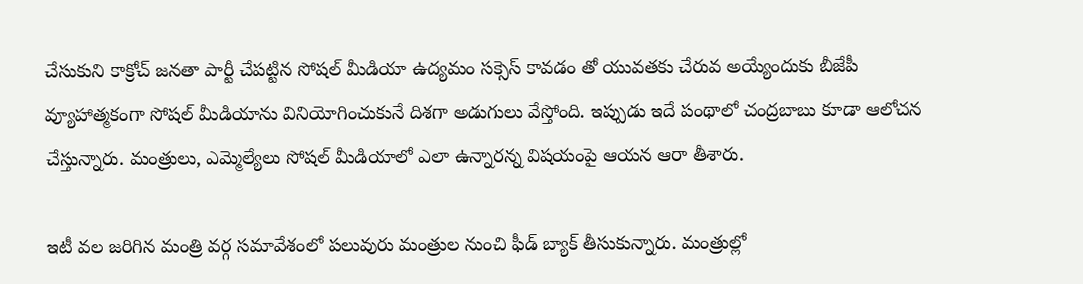చేసుకుని కాక్రోచ్ జ‌న‌తా పార్టీ చేప‌ట్టిన సోష‌ల్ మీడియా ఉద్య‌మం స‌క్సెస్ కావ‌డం తో యువ‌త‌కు చేరువ అయ్యేందుకు బీజేపీ వ్యూహాత్మ‌కంగా సోష‌ల్ మీడియాను వినియోగించుకునే దిశ‌గా అడుగులు వేస్తోంది. ఇప్పుడు ఇదే పంథాలో చంద్ర‌బాబు కూడా ఆలోచ‌న చేస్తున్నారు. మంత్రులు, ఎమ్మెల్యేలు సోష‌ల్ మీడియాలో ఎలా ఉన్నార‌న్న విష‌యంపై ఆయ‌న ఆరా తీశారు.

ఇటీ వ‌ల జ‌రిగిన మంత్రి వ‌ర్గ స‌మావేశంలో ప‌లువురు మంత్రుల నుంచి ఫీడ్ బ్యాక్ తీసుకున్నారు. మంత్రుల్లో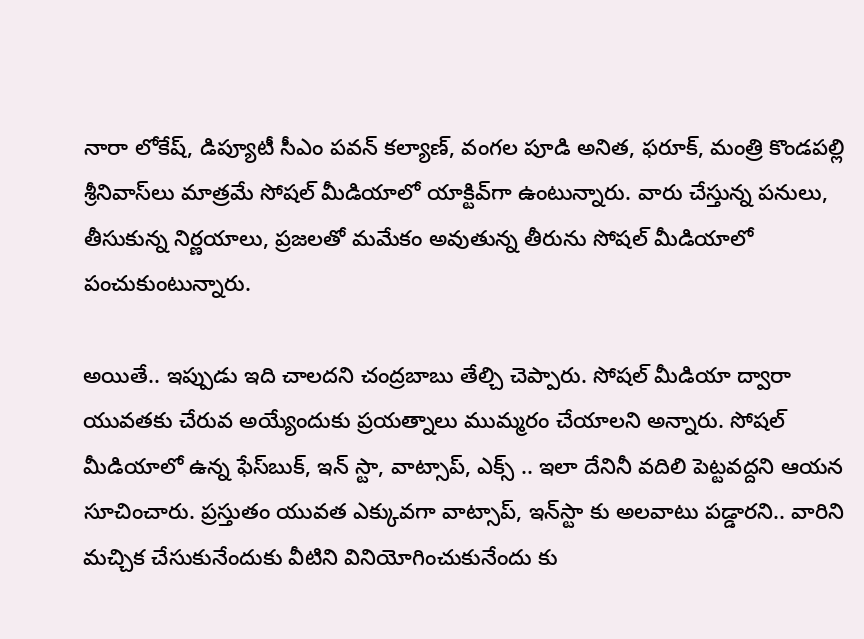నారా లోకేష్‌, డిప్యూటీ సీఎం ప‌వ‌న్ క‌ల్యాణ్‌, వంగ‌ల పూడి అనిత‌, ఫ‌రూక్, మంత్రి కొండ‌పల్లి శ్రీనివాస్‌లు మాత్ర‌మే సోష‌ల్ మీడియాలో యాక్టివ్‌గా ఉంటున్నారు. వారు చేస్తున్న ప‌నులు, తీసుకున్న నిర్ణ‌యాలు, ప్ర‌జ‌ల‌తో మ‌మేకం అవుతున్న తీరును సోష‌ల్ మీడియాలో పంచుకుంటున్నారు.

అయితే.. ఇప్పుడు ఇది చాల‌ద‌ని చంద్ర‌బాబు తేల్చి చెప్పారు. సోష‌ల్ మీడియా ద్వారా యువ‌త‌కు చేరువ అయ్యేందుకు ప్ర‌య‌త్నాలు ముమ్మ‌రం చేయాల‌ని అన్నారు. సోష‌ల్ మీడియాలో ఉన్న ఫేస్‌బుక్‌, ఇన్ స్టా, వాట్సాప్‌, ఎక్స్ .. ఇలా దేనినీ వ‌దిలి పెట్ట‌వ‌ద్ద‌ని ఆయ‌న సూచించారు. ప్ర‌స్తుతం యువ‌త ఎక్కువ‌గా వాట్సాప్‌, ఇన్‌స్టా కు అల‌వాటు ప‌డ్డార‌ని.. వారిని మచ్చిక చేసుకునేందుకు వీటిని వినియోగించుకునేందు కు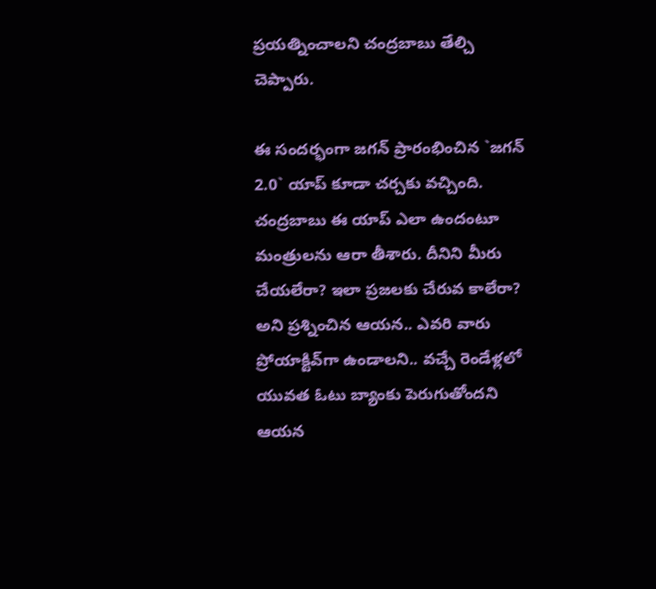ప్ర‌య‌త్నించాల‌ని చంద్ర‌బాబు తేల్చి చెప్పారు.

ఈ సంద‌ర్భంగా జ‌గ‌న్ ప్రారంభించిన `జ‌గ‌న్ 2.0` యాప్ కూడా చ‌ర్చ‌కు వ‌చ్చింది. చంద్ర‌బాబు ఈ యాప్ ఎలా ఉందంటూ మంత్రుల‌ను ఆరా తీశారు. దీనిని మీరు చేయ‌లేరా? ఇలా ప్ర‌జ‌ల‌కు చేరువ కాలేరా? అని ప్ర‌శ్నించిన ఆయ‌న‌.. ఎవ‌రి వారు ప్రోయాక్టివ్‌గా ఉండాల‌ని.. వ‌చ్చే రెండేళ్ల‌లో యువ‌త ఓటు బ్యాంకు పెరుగుతోంద‌ని ఆయ‌న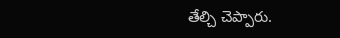తేల్చి చెప్పారు.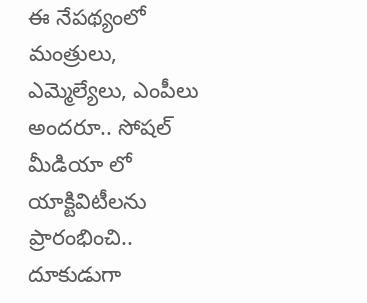ఈ నేప‌థ్యంలో మంత్రులు, ఎమ్మెల్యేలు, ఎంపీలు అంద‌రూ.. సోష‌ల్ మీడియా లో యాక్టివిటీల‌ను ప్రారంభించి.. దూకుడుగా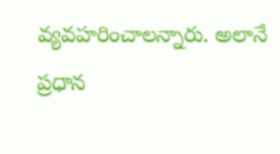వ్య‌వ‌హ‌రించాల‌న్నారు. అలానే ప్ర‌ధాన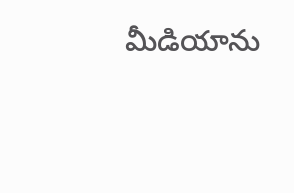మీడియాను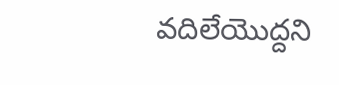వ‌దిలేయొద్ద‌ని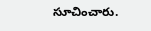సూచించారు.